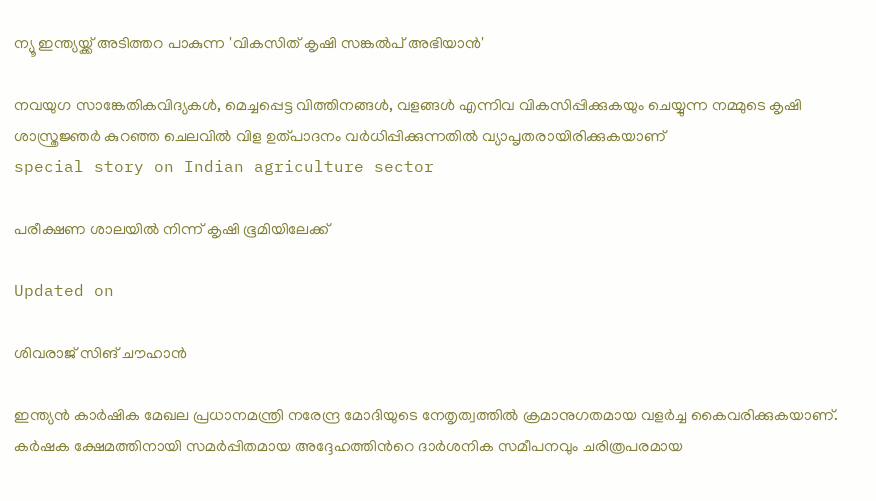ന്യൂ ഇന്ത്യയ്ക്ക് അടിത്തറ പാകുന്ന 'വികസിത് കൃഷി സങ്കൽപ് അഭിയാൻ'

നവയുഗ സാങ്കേതികവിദ്യകൾ, മെച്ചപ്പെട്ട വിത്തിനങ്ങൾ, വളങ്ങൾ എന്നിവ വികസിപ്പിക്കുകയും ചെയ്യുന്ന നമ്മുടെ കൃഷി ശാസ്ത്രജ്ഞർ കുറഞ്ഞ ചെലവിൽ വിള ഉത്പാദനം വർധിപ്പിക്കുന്നതിൽ വ്യാപൃതരായിരിക്കുകയാണ്
special story on Indian agriculture sector

പരീക്ഷണ ശാലയിൽ നിന്ന് കൃഷി ഭൂമിയിലേക്ക്

Updated on

ശിവരാജ് സിങ് ചൗഹാൻ

ഇന്ത്യൻ കാർഷിക മേഖല പ്രധാനമന്ത്രി നരേന്ദ്ര മോദിയുടെ നേതൃത്വത്തിൽ ക്രമാനുഗതമായ വളർച്ച കൈവരിക്കുകയാണ്. കർഷക ക്ഷേമത്തിനായി സമർപ്പിതമായ അദ്ദേഹത്തിന്‍റെ ദാർശനിക സമീപനവും ചരിത്രപരമായ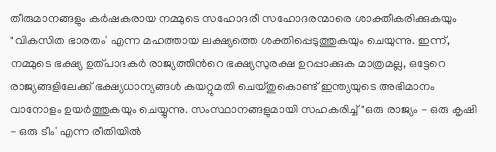തീരുമാനങ്ങളും കർഷകരായ നമ്മുടെ സഹോദരീ സഹോദരന്മാരെ ശാക്തീകരിക്കുകയും "വികസിത ഭാരതം' എന്ന മഹത്തായ ലക്ഷ്യത്തെ ശക്തിപ്പെടുത്തുകയും ചെയുന്നു. ഇന്ന്, നമ്മുടെ ഭക്ഷ്യ ഉത്പാദകർ രാജ്യത്തിന്‍റെ ഭക്ഷ്യസുരക്ഷ ഉറപ്പാക്കുക മാത്രമല്ല, ഒട്ടേറെ രാജ്യങ്ങളിലേക്ക് ഭക്ഷ്യധാന്യങ്ങൾ കയറ്റുമതി ചെയ്തുകൊണ്ട് ഇന്ത്യയുടെ അഭിമാനം വാനോളം ഉയർത്തുകയും ചെയ്യുന്നു. സംസ്ഥാനങ്ങളുമായി സഹകരിച്ച് "ഒരു രാജ്യം - ഒരു കൃഷി - ഒരു ടീം' എന്ന രീതിയിൽ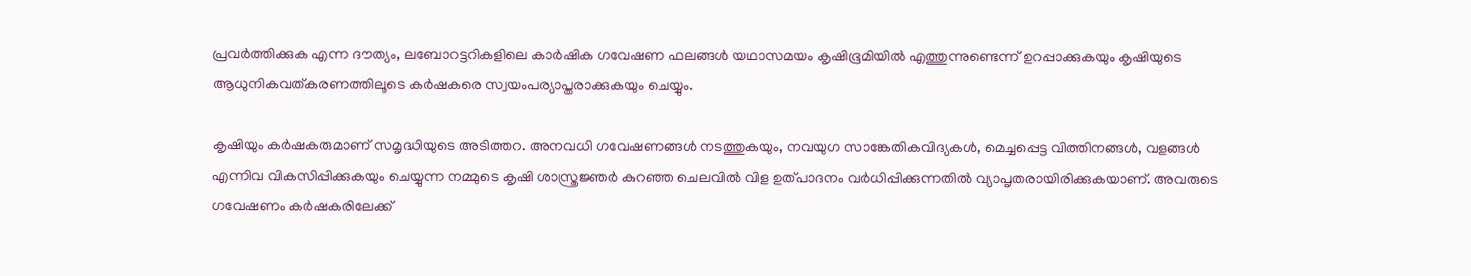പ്രവർത്തിക്കുക എന്ന ദൗത്യം, ലബോറട്ടറികളിലെ കാർഷിക ഗവേഷണ ഫലങ്ങൾ യഥാസമയം കൃഷിഭൂമിയിൽ എത്തുന്നുണ്ടെന്ന് ഉറപ്പാക്കുകയും കൃഷിയുടെ ആധുനികവത്കരണത്തിലൂടെ കർഷകരെ സ്വയംപര്യാപ്തരാക്കുകയും ചെയ്യും.

കൃഷിയും കർഷകരുമാണ് സമൃദ്ധിയുടെ അടിത്തറ. അനവധി ഗവേഷണങ്ങൾ നടത്തുകയും, നവയുഗ സാങ്കേതികവിദ്യകൾ, മെച്ചപ്പെട്ട വിത്തിനങ്ങൾ, വളങ്ങൾ എന്നിവ വികസിപ്പിക്കുകയും ചെയ്യുന്ന നമ്മുടെ കൃഷി ശാസ്ത്രജ്ഞർ കുറഞ്ഞ ചെലവിൽ വിള ഉത്പാദനം വർധിപ്പിക്കുന്നതിൽ വ്യാപൃതരായിരിക്കുകയാണ്. അവരുടെ ഗവേഷണം കർഷകരിലേക്ക്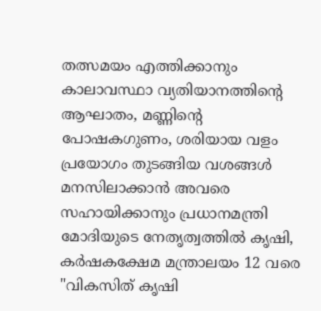തത്സമയം എത്തിക്കാനും കാലാവസ്ഥാ വ്യതിയാനത്തിന്‍റെ ആഘാതം, മണ്ണിന്‍റെ പോഷകഗുണം, ശരിയായ വളം പ്രയോഗം തുടങ്ങിയ വശങ്ങൾ മനസിലാക്കാൻ അവരെ സഹായിക്കാനും പ്രധാനമന്ത്രി മോദിയുടെ നേതൃത്വത്തിൽ കൃഷി, കർഷകക്ഷേമ മന്ത്രാലയം 12 വരെ "വികസിത് കൃഷി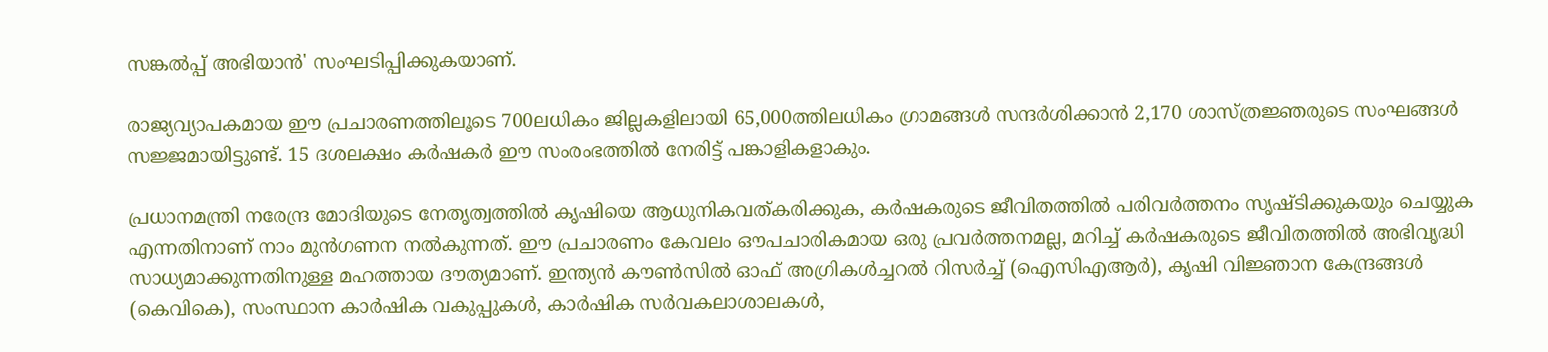സങ്കൽപ്പ് അഭിയാൻ' സംഘടിപ്പിക്കുകയാണ്.

രാജ്യവ്യാപകമായ ഈ പ്രചാരണത്തിലൂടെ 700ലധികം ജില്ലകളിലായി 65,000ത്തിലധികം ഗ്രാമങ്ങൾ സന്ദർശിക്കാൻ 2,170 ശാസ്ത്രജ്ഞരുടെ സംഘങ്ങൾ സജ്ജമായിട്ടുണ്ട്. 15 ദശലക്ഷം കർഷകർ ഈ സംരംഭത്തിൽ നേരിട്ട് പങ്കാളികളാകും.

പ്രധാനമന്ത്രി നരേന്ദ്ര മോദിയുടെ നേതൃത്വത്തിൽ കൃഷിയെ ആധുനികവത്കരിക്കുക, കർഷകരുടെ ജീവിതത്തിൽ പരിവർത്തനം സൃഷ്ടിക്കുകയും ചെയ്യുക എന്നതിനാണ് നാം മുൻ‌ഗണന നൽകുന്നത്. ഈ പ്രചാരണം കേവലം ഔപചാരികമായ ഒരു പ്രവർത്തനമല്ല, മറിച്ച് കർഷകരുടെ ജീവിതത്തിൽ അഭിവൃദ്ധി സാധ്യമാക്കുന്നതിനുള്ള മഹത്തായ ദൗത്യമാണ്. ഇന്ത്യൻ കൗൺസിൽ ഓഫ് അഗ്രികൾച്ചറൽ റിസർച്ച് (ഐസിഎആർ), കൃഷി വിജ്ഞാന കേന്ദ്രങ്ങൾ (കെവികെ), സംസ്ഥാന കാർഷിക വകുപ്പുകൾ, കാർഷിക സർവകലാശാലകൾ,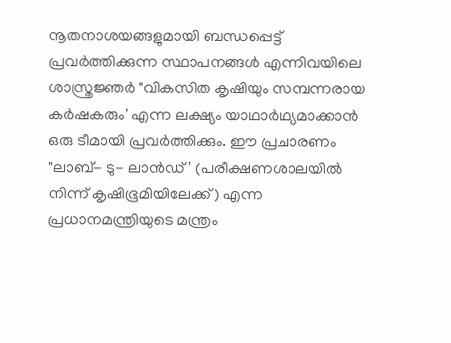നൂതനാശയങ്ങളുമായി ബന്ധപ്പെട്ട് പ്രവർത്തിക്കുന്ന സ്ഥാപനങ്ങൾ എന്നിവയിലെ ശാസ്ത്രജ്ഞർ "വികസിത കൃഷിയും സമ്പന്നരായ കർഷകരും' എന്ന ലക്ഷ്യം യാഥാർഥ്യമാക്കാൻ ഒരു ടീമായി പ്രവർത്തിക്കും. ഈ പ്രചാരണം "ലാബ്- ടു- ലാൻഡ്' (പരീക്ഷണശാലയിൽ നിന്ന് കൃഷിഭൂമിയിലേക്ക്) എന്ന പ്രധാനമന്ത്രിയുടെ മന്ത്രം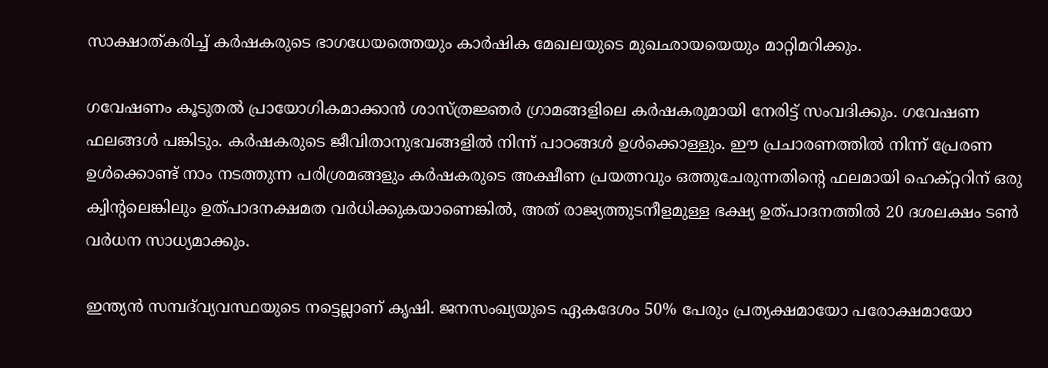സാക്ഷാത്കരിച്ച് കർഷകരുടെ ഭാഗധേയത്തെയും കാർഷിക മേഖലയുടെ മുഖഛായയെയും മാറ്റിമറിക്കും.

ഗവേഷണം കൂടുതൽ പ്രായോഗികമാക്കാൻ ശാസ്ത്രജ്ഞർ ഗ്രാമങ്ങളിലെ കർഷകരുമായി നേരിട്ട് സംവദിക്കും. ഗവേഷണ ഫലങ്ങൾ പങ്കിടും. കർഷകരുടെ ജീവിതാനുഭവങ്ങളിൽ നിന്ന് പാഠങ്ങൾ ഉൾക്കൊള്ളും. ഈ പ്രചാരണത്തിൽ നിന്ന് പ്രേരണ ഉൾക്കൊണ്ട് നാം നടത്തുന്ന പരിശ്രമങ്ങളും കർഷകരുടെ അക്ഷീണ പ്രയത്നവും ഒത്തുചേരുന്നതിന്‍റെ ഫലമായി ഹെക്റ്ററിന് ഒരു ക്വിന്‍റലെങ്കിലും ഉത്പാദനക്ഷമത വർധിക്കുകയാണെങ്കിൽ, അത് രാജ്യത്തുടനീളമുള്ള ഭക്ഷ്യ ഉത്പാദനത്തിൽ 20 ദശലക്ഷം ടൺ വർധന സാധ്യമാക്കും.

ഇന്ത്യൻ സമ്പദ്‌വ്യവസ്ഥയുടെ നട്ടെല്ലാണ് കൃഷി. ജനസംഖ്യയുടെ ഏകദേശം 50% പേരും പ്രത്യക്ഷമായോ പരോക്ഷമായോ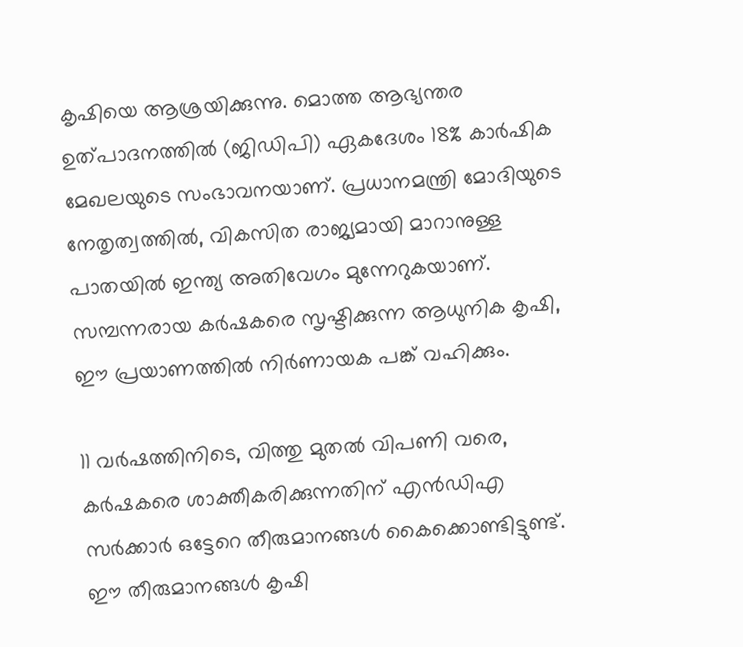കൃഷിയെ ആശ്രയിക്കുന്നു. മൊത്ത ആഭ്യന്തര ഉത്പാദനത്തിൽ (ജിഡിപി) ഏകദേശം 18% കാർഷിക മേഖലയുടെ സംഭാവനയാണ്. പ്രധാനമന്ത്രി മോദിയുടെ നേതൃത്വത്തിൽ, വികസിത രാജ്യമായി മാറാനുള്ള പാതയിൽ ഇന്ത്യ അതിവേഗം മുന്നേറുകയാണ്. സമ്പന്നരായ കർഷകരെ സൃഷ്ടിക്കുന്ന ആധുനിക കൃഷി, ഈ പ്രയാണത്തിൽ നിർണായക പങ്ക് വഹിക്കും.

11 വർഷത്തിനിടെ, വിത്തു മുതൽ വിപണി വരെ, കർഷകരെ ശാക്തീകരിക്കുന്നതിന് എൻ‌ഡി‌എ സർക്കാർ ഒട്ടേറെ തീരുമാനങ്ങൾ കൈക്കൊണ്ടിട്ടുണ്ട്. ഈ തീരുമാനങ്ങൾ കൃഷി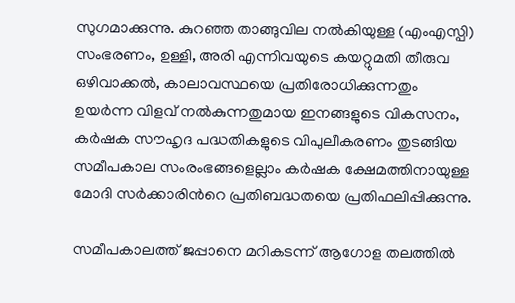സുഗമാക്കുന്നു. കുറഞ്ഞ താങ്ങുവില നൽകിയുള്ള (എംഎസ്പി) സംഭരണം, ഉള്ളി, അരി എന്നിവയുടെ കയറ്റുമതി തീരുവ ഒഴിവാക്കൽ, കാലാവസ്ഥയെ പ്രതിരോധിക്കുന്നതും ഉയർന്ന വിളവ് നൽകുന്നതുമായ ഇനങ്ങളുടെ വികസനം, കർഷക സൗഹൃദ പദ്ധതികളുടെ വിപുലീകരണം തുടങ്ങിയ സമീപകാല സംരംഭങ്ങളെല്ലാം കർഷക ക്ഷേമത്തിനായുള്ള മോദി സർക്കാരിന്‍റെ പ്രതിബദ്ധതയെ പ്രതിഫലിപ്പിക്കുന്നു.

സമീപകാലത്ത് ജപ്പാനെ മറികടന്ന് ആഗോള തലത്തിൽ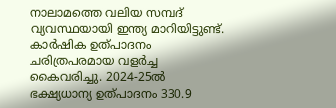നാലാമത്തെ വലിയ സമ്പദ്‌ വ്യവസ്ഥയായി ഇന്ത്യ മാറിയിട്ടുണ്ട്. കാർഷിക ഉത്പാദനം ചരിത്രപരമായ വളർച്ച കൈവരിച്ചു. 2024-25ൽ ഭക്ഷ്യധാന്യ ഉത്പാദനം 330.9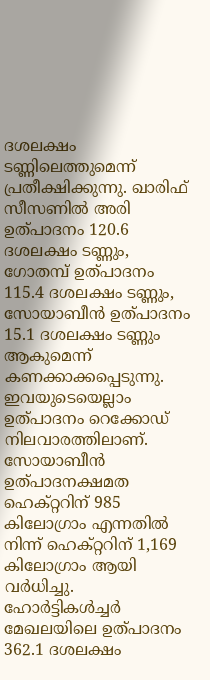ദശലക്ഷം ടണ്ണിലെത്തുമെന്ന് പ്രതീക്ഷിക്കുന്നു. ഖാരിഫ് സീസണിൽ അരി ഉത്പാദനം 120.6 ദശലക്ഷം ടണ്ണും, ഗോതമ്പ് ഉത്പാദനം 115.4 ദശലക്ഷം ടണ്ണും, സോയാബീൻ ഉത്പാദനം 15.1 ദശലക്ഷം ടണ്ണും ആകുമെന്ന് കണക്കാക്കപ്പെടുന്നു. ഇവയുടെയെല്ലാം ഉത്പാദനം റെക്കോഡ് നിലവാരത്തിലാണ്. സോയാബീൻ ഉത്പാദനക്ഷമത ഹെക്റ്ററിന് 985 കിലോഗ്രാം എന്നതിൽ നിന്ന് ഹെക്റ്ററിന് 1,169 കിലോഗ്രാം ആയി വർധിച്ചു. ഹോർട്ടികൾച്ചർ മേഖലയിലെ ഉത്പാദനം 362.1 ദശലക്ഷം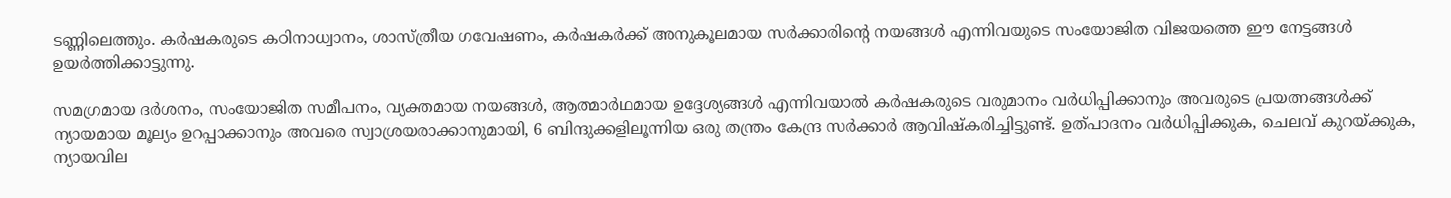ടണ്ണിലെത്തും. കർഷകരുടെ കഠിനാധ്വാനം, ശാസ്ത്രീയ ഗവേഷണം, കർഷകർക്ക് അനുകൂലമായ സർക്കാരിന്‍റെ നയങ്ങൾ എന്നിവയുടെ സംയോജിത വിജയത്തെ ഈ നേട്ടങ്ങൾ ഉയർത്തിക്കാട്ടുന്നു.

സമഗ്രമായ ദർശനം, സംയോജിത സമീപനം, വ്യക്തമായ നയങ്ങൾ, ആത്മാർഥമായ ഉദ്ദേശ്യങ്ങൾ എന്നിവയാൽ കർഷകരുടെ വരുമാനം വർധിപ്പിക്കാനും അവരുടെ പ്രയത്നങ്ങൾക്ക് ന്യായമായ മൂല്യം ഉറപ്പാക്കാനും അവരെ സ്വാശ്രയരാക്കാനുമായി, 6 ബിന്ദുക്കളിലൂന്നിയ ഒരു തന്ത്രം കേന്ദ്ര സർക്കാർ ആവിഷ്കരിച്ചിട്ടുണ്ട്. ഉത്പാദനം വർധിപ്പിക്കുക, ചെലവ് കുറയ്ക്കുക, ന്യായവില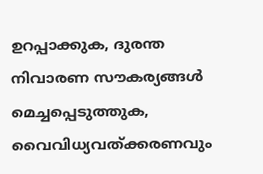ഉറപ്പാക്കുക, ദുരന്ത നിവാരണ സൗകര്യങ്ങൾ മെച്ചപ്പെടുത്തുക, വൈവിധ്യവത്ക്കരണവും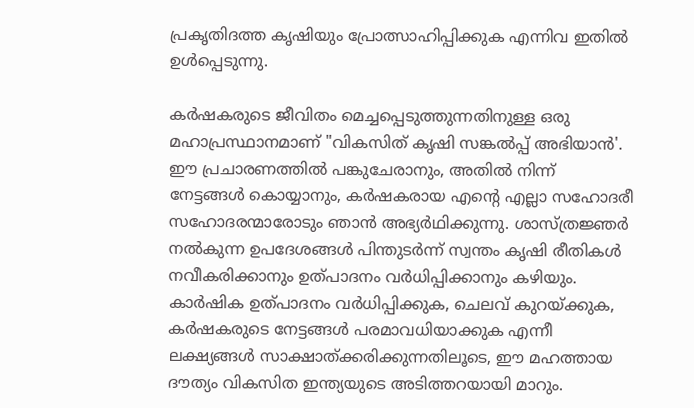പ്രകൃതിദത്ത കൃഷിയും പ്രോത്സാഹിപ്പിക്കുക എന്നിവ ഇതിൽ ഉൾപ്പെടുന്നു.

കർഷകരുടെ ജീവിതം മെച്ചപ്പെടുത്തുന്നതിനുള്ള ഒരു മഹാപ്രസ്ഥാനമാണ് "വികസിത് കൃഷി സങ്കൽപ്പ് അഭിയാൻ'. ഈ പ്രചാരണത്തിൽ പങ്കുചേരാനും, അതിൽ നിന്ന് നേട്ടങ്ങൾ കൊയ്യാനും, കർഷകരായ എന്‍റെ എല്ലാ സഹോദരീ സഹോദരന്മാരോടും ഞാൻ അഭ്യർഥിക്കുന്നു. ശാസ്ത്രജ്ഞർ നൽകുന്ന ഉപദേശങ്ങൾ പിന്തുടർന്ന് സ്വന്തം കൃഷി രീതികൾ നവീകരിക്കാനും ഉത്പാദനം വർധിപ്പിക്കാനും കഴിയും. കാർഷിക ഉത്പാദനം വർധിപ്പിക്കുക, ചെലവ് കുറയ്ക്കുക, കർഷകരുടെ നേട്ടങ്ങൾ പരമാവധിയാക്കുക എന്നീ ലക്ഷ്യങ്ങൾ സാക്ഷാത്ക്കരിക്കുന്നതിലൂടെ, ഈ മഹത്തായ ദൗത്യം വികസിത ഇന്ത്യയുടെ അടിത്തറയായി മാറും.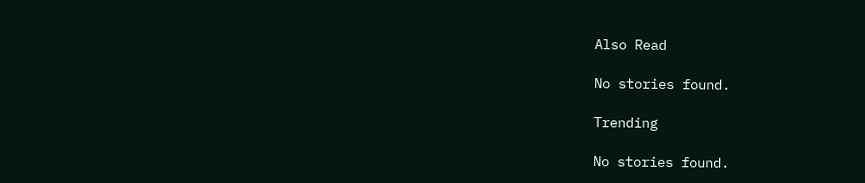Also Read

No stories found.

Trending

No stories found.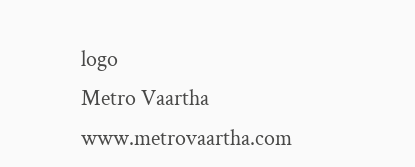logo
Metro Vaartha
www.metrovaartha.com